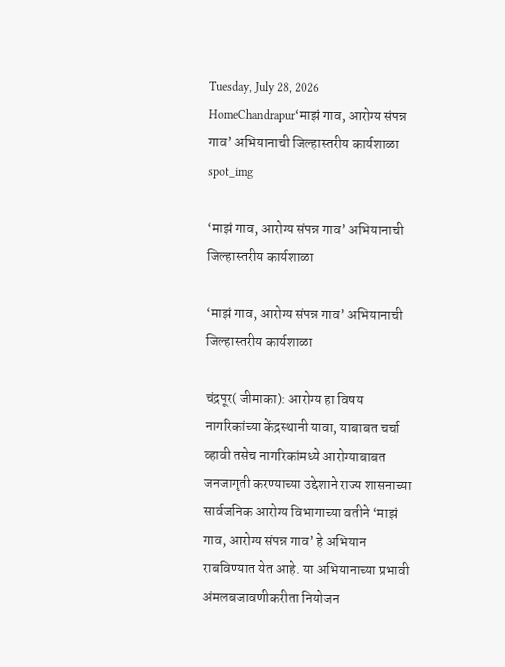Tuesday, July 28, 2026
HomeChandrapur‘माझं गाव, आरोग्य संपन्न गाव’ अभियानाची जिल्हास्तरीय कार्यशाळा
spot_img

‘माझं गाव, आरोग्य संपन्न गाव’ अभियानाची जिल्हास्तरीय कार्यशाळा

‘माझं गाव, आरोग्य संपन्न गाव’ अभियानाची जिल्हास्तरीय कार्यशाळा

चंद्रपूर( जीमाका): आरोग्य हा विषय नागरिकांच्या केंद्रस्थानी यावा, याबाबत चर्चा व्हावी तसेच नागरिकांमध्ये आरोग्याबाबत जनजागृती करण्याच्या उद्देशाने राज्य शासनाच्या सार्वजनिक आरोग्य विभागाच्या वतीने ‘माझं गाव, आरोग्य संपन्न गाव’ हे अभियान राबविण्यात येत आहे. या अभियानाच्या प्रभावी अंमलबजावणीकरीता नियोजन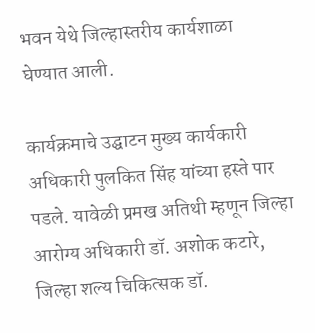भवन येथे जिल्हास्तरीय कार्यशाळा  घेण्यात आली.

कार्यक्रमाचे उद्घाटन मुख्य कार्यकारी अधिकारी पुलकित सिंह यांच्या हस्ते पार पडले. यावेळी प्रमख अतिथी म्हणून जिल्हा आरोग्य अधिकारी डॉ. अशोक कटारे, जिल्हा शल्य चिकित्सक डॉ.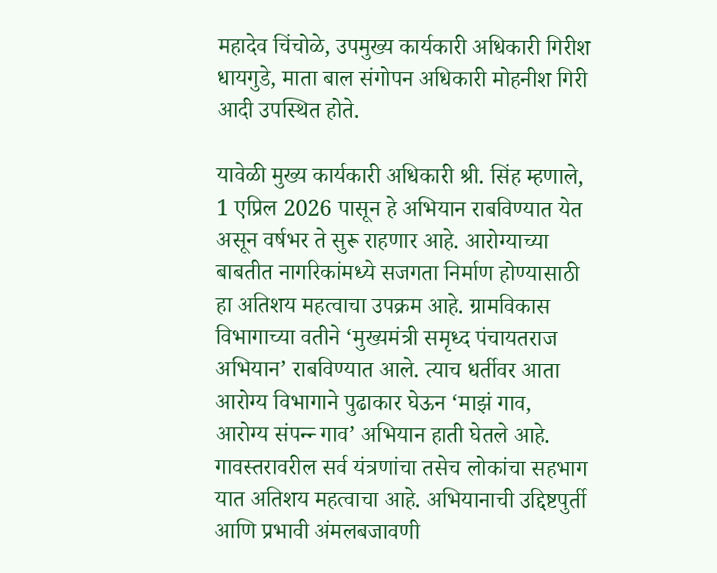महादेव चिंचोळे, उपमुख्य कार्यकारी अधिकारी गिरीश धायगुडे, माता बाल संगोपन अधिकारी मोहनीश गिरी आदी उपस्थित होते.

यावेळी मुख्य कार्यकारी अधिकारी श्री. सिंह म्हणाले, 1 एप्रिल 2026 पासून हे अभियान राबविण्यात येत असून वर्षभर ते सुरू राहणार आहे. आरोग्याच्या बाबतीत नागरिकांमध्ये सजगता निर्माण होण्यासाठी हा अतिशय महत्वाचा उपक्रम आहे. ग्रामविकास विभागाच्या वतीने ‘मुख्यमंत्री समृध्द पंचायतराज अभियान’ राबविण्यात आले. त्याच धर्तीवर आता आरोग्य विभागाने पुढाकार घेऊन ‘माझं गाव, आरोग्य संपन्न्‍ गाव’ अभियान हाती घेतले आहे. गावस्तरावरील सर्व यंत्रणांचा तसेच लोकांचा सहभाग यात अतिशय महत्वाचा आहे. अभियानाची उद्दिष्टपुर्ती आणि प्रभावी अंमलबजावणी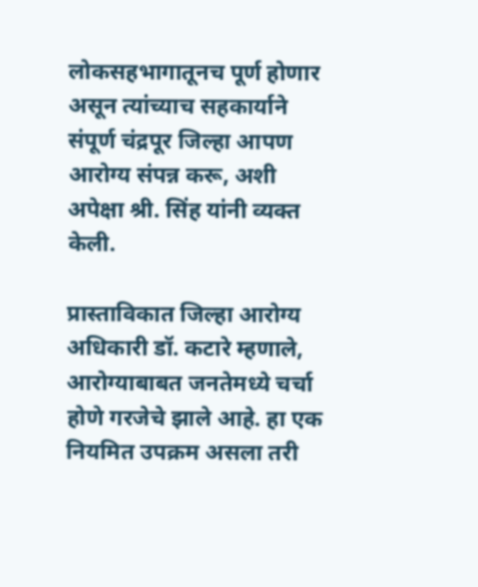लोकसहभागातूनच पूर्ण होणार असून त्यांच्याच सहकार्याने संपूर्ण चंद्रपूर जिल्हा आपण आरोग्य संपन्न करू, अशी अपेक्षा श्री. सिंह यांनी व्यक्त केली.

प्रास्ताविकात जिल्हा आरोग्य अधिकारी डॉ. कटारे म्हणाले, आरोग्याबाबत जनतेमध्ये चर्चा होणे गरजेचे झाले आहे. हा एक नियमित उपक्रम असला तरी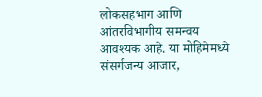लोकसहभाग आणि आंतरविभागीय समन्वय आवश्यक आहे. या मोहिमेमध्ये संसर्गजन्य आजार,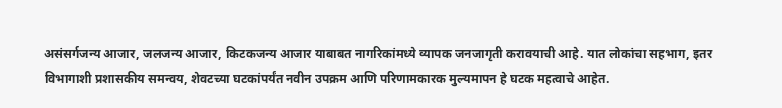असंसर्गजन्य आजार, जलजन्य आजार, किटकजन्य आजार याबाबत नागरिकांमध्ये व्यापक जनजागृती करावयाची आहे. यात लोकांचा सहभाग, इतर विभागाशी प्रशासकीय समन्वय, शेवटच्या घटकांपर्यंत नवीन उपक्रम आणि परिणामकारक मुल्यमापन हे घटक महत्वाचे आहेत.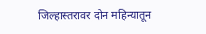जिल्हास्तरावर दोन महिन्यातून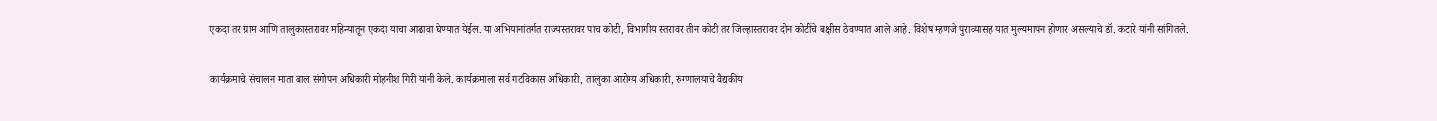एकदा तर ग्राम आणि तालुकास्तरावर महिन्यातून एकदा याचा आढावा घेण्यात येईल. या अभियानांतर्गत राज्यस्तरावर पाच कोटी, विभागीय स्तरावर तीन कोटी तर जिल्हास्तरावर दोन कोटींचे बक्षीस ठेवण्यात आले आहे. विशेष म्हणजे पुराव्यासह यात मुल्यमापन होणार असल्याचे डॉ. कटारे यांनी सांगितले.

कार्यक्रमाचे संचालन माता बाल संगोपन अधिकारी मोहनीश गिरी यांनी केले. कार्यक्रमाला सर्व गटविकास अधिकारी, तालुका आरोग्य अधिकारी, रुग्णालयाचे वैद्यकीय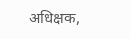अधिक्षक,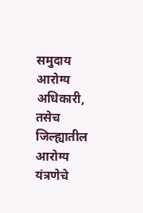समुदाय आरोग्य अधिकारी, तसेच जिल्ह्यातील आरोग्य यंत्रणेचे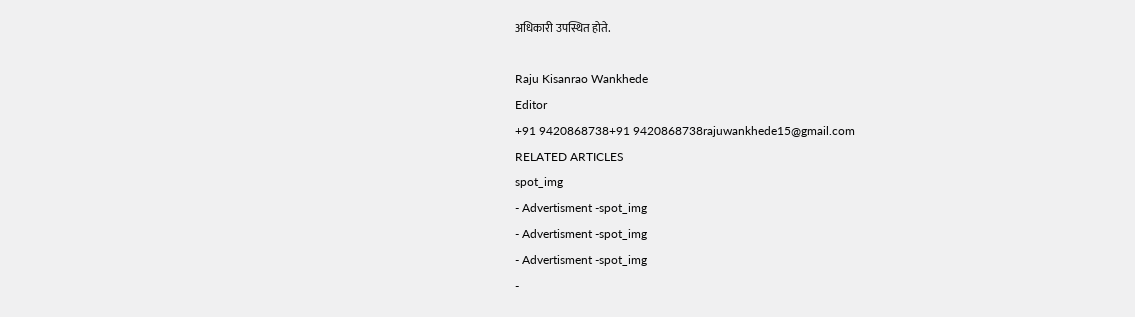अधिकारी उपस्थित होते.

Raju Kisanrao Wankhede
Editor
+91 9420868738+91 9420868738rajuwankhede15@gmail.com
RELATED ARTICLES
spot_img
- Advertisment -spot_img
- Advertisment -spot_img
- Advertisment -spot_img
-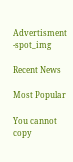Advertisment -spot_img

Recent News

Most Popular

You cannot copy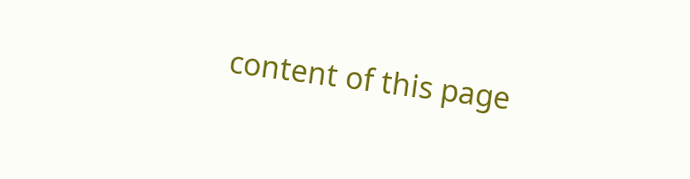content of this page